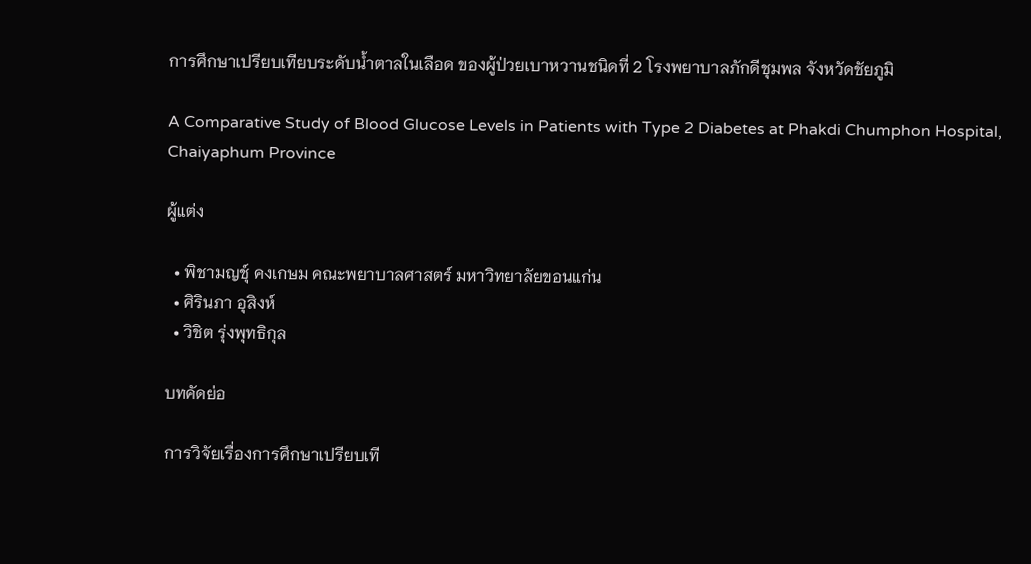การศึกษาเปรียบเทียบระดับน้ำตาลในเลือด ของผู้ป่วยเบาหวานชนิดที่ 2 โรงพยาบาลภักดีชุมพล จังหวัดชัยภูมิ

A Comparative Study of Blood Glucose Levels in Patients with Type 2 Diabetes at Phakdi Chumphon Hospital, Chaiyaphum Province

ผู้แต่ง

  • พิชามญชุ์ คงเกษม คณะพยาบาลศาสตร์ มหาวิทยาลัยขอนแก่น
  • ศิรินภา อุสิงห์
  • วิชิต รุ่งพุทธิกุล

บทคัดย่อ

การวิจัยเรื่องการศึกษาเปรียบเที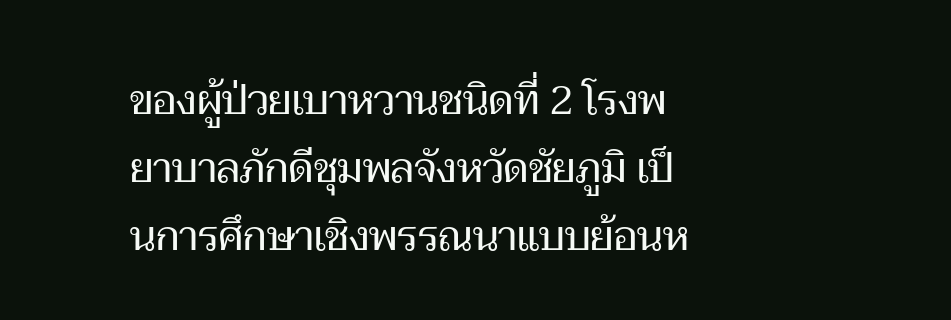ของผู้ป่วยเบาหวานชนิดที่ 2 โรงพยาบาลภักดีชุมพลจังหวัดชัยภูมิ เป็นการศึกษาเชิงพรรณนาแบบย้อนห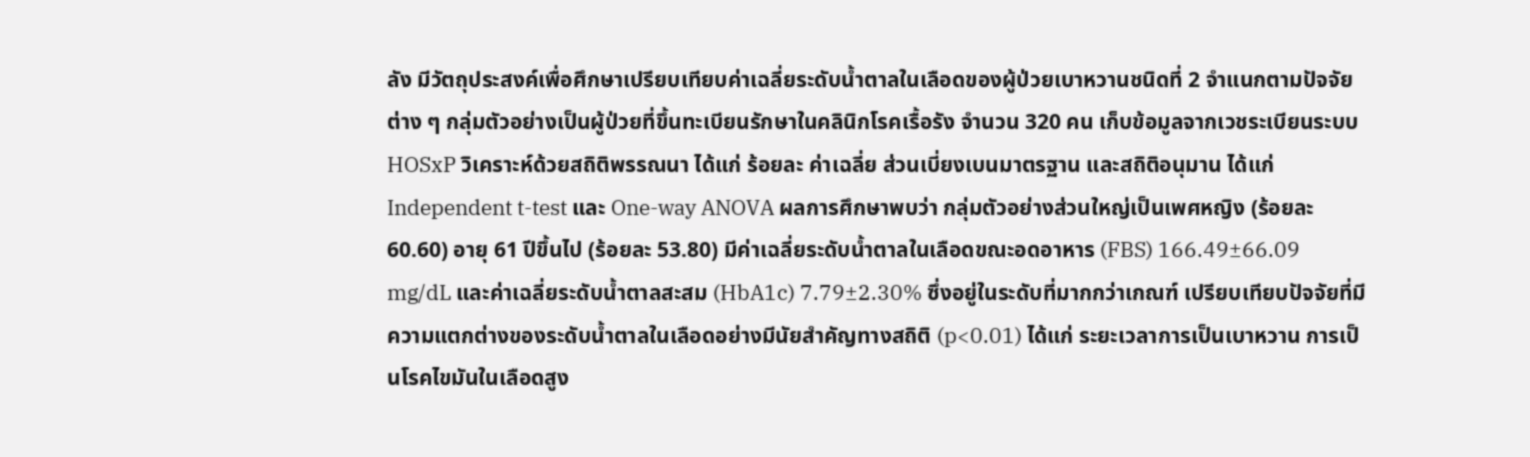ลัง มีวัตถุประสงค์เพื่อศึกษาเปรียบเทียบค่าเฉลี่ยระดับน้ำตาลในเลือดของผู้ป่วยเบาหวานชนิดที่ 2 จำแนกตามปัจจัยต่าง ๆ กลุ่มตัวอย่างเป็นผู้ป่วยที่ขึ้นทะเบียนรักษาในคลินิกโรคเรื้อรัง จำนวน 320 คน เก็บข้อมูลจากเวชระเบียนระบบ HOSxP วิเคราะห์ด้วยสถิติพรรณนา ได้แก่ ร้อยละ ค่าเฉลี่ย ส่วนเบี่ยงเบนมาตรฐาน และสถิติอนุมาน ได้แก่ Independent t-test และ One-way ANOVA ผลการศึกษาพบว่า กลุ่มตัวอย่างส่วนใหญ่เป็นเพศหญิง (ร้อยละ 60.60) อายุ 61 ปีขึ้นไป (ร้อยละ 53.80) มีค่าเฉลี่ยระดับน้ำตาลในเลือดขณะอดอาหาร (FBS) 166.49±66.09 mg/dL และค่าเฉลี่ยระดับน้ำตาลสะสม (HbA1c) 7.79±2.30% ซึ่งอยู่ในระดับที่มากกว่าเกณฑ์ เปรียบเทียบปัจจัยที่มีความแตกต่างของระดับน้ำตาลในเลือดอย่างมีนัยสำคัญทางสถิติ (p<0.01) ได้แก่ ระยะเวลาการเป็นเบาหวาน การเป็นโรคไขมันในเลือดสูง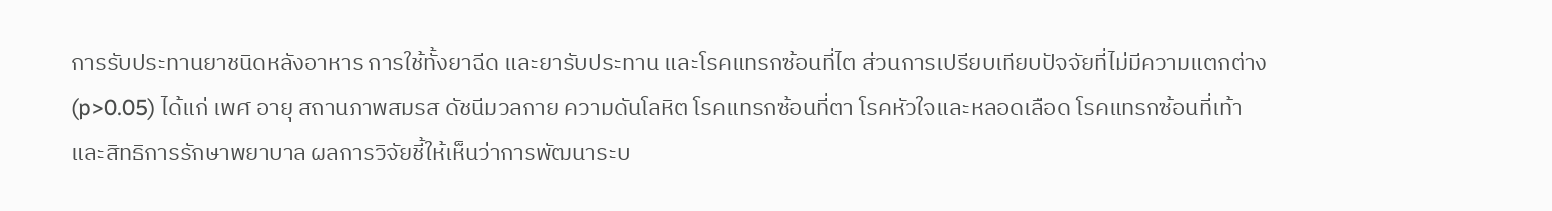การรับประทานยาชนิดหลังอาหาร การใช้ทั้งยาฉีด และยารับประทาน และโรคแทรกซ้อนที่ไต ส่วนการเปรียบเทียบปัจจัยที่ไม่มีความแตกต่าง (p>0.05) ได้แก่ เพศ อายุ สถานภาพสมรส ดัชนีมวลกาย ความดันโลหิต โรคแทรกซ้อนที่ตา โรคหัวใจและหลอดเลือด โรคแทรกซ้อนที่เท้า และสิทธิการรักษาพยาบาล ผลการวิจัยชี้ให้เห็นว่าการพัฒนาระบ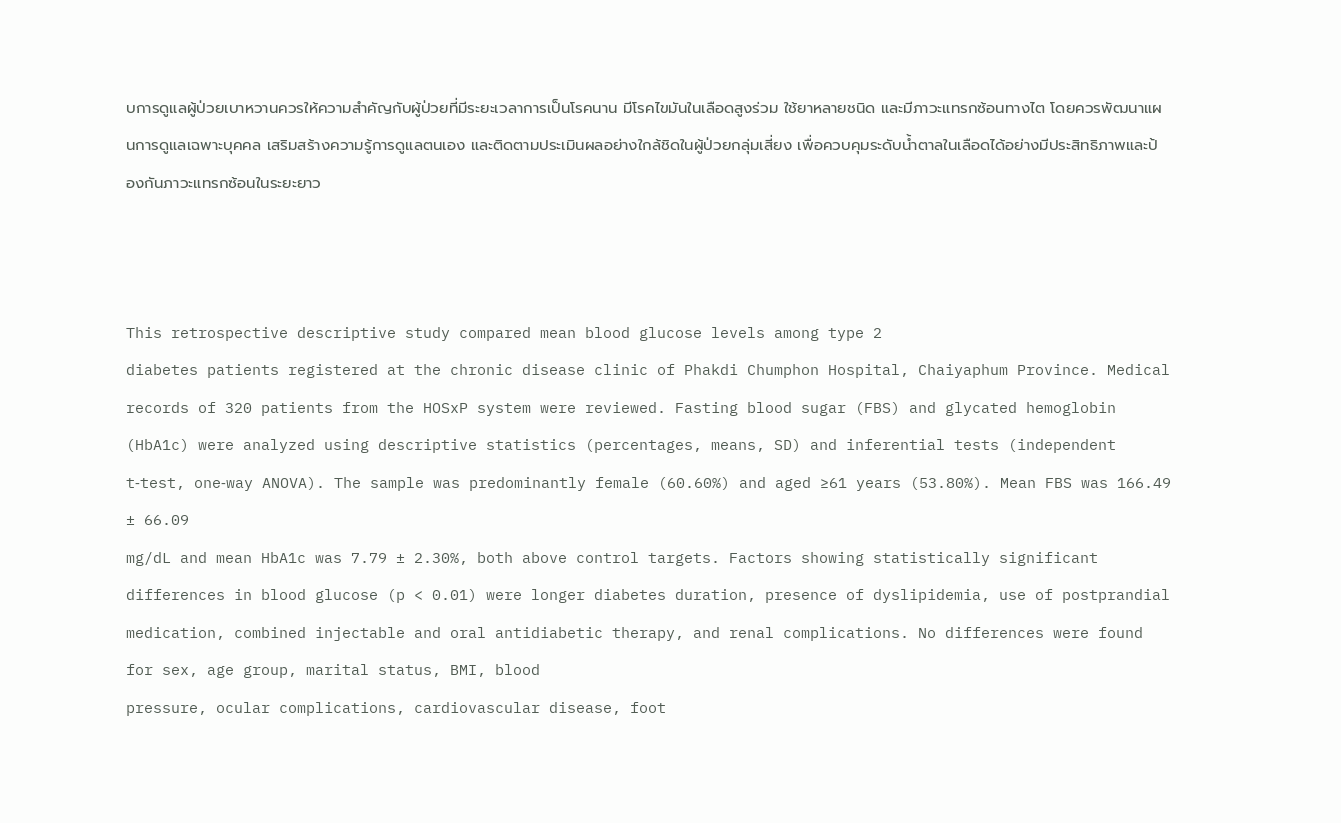บการดูแลผู้ป่วยเบาหวานควรให้ความสำคัญกับผู้ป่วยที่มีระยะเวลาการเป็นโรคนาน มีโรคไขมันในเลือดสูงร่วม ใช้ยาหลายชนิด และมีภาวะแทรกซ้อนทางไต โดยควรพัฒนาแผนการดูแลเฉพาะบุคคล เสริมสร้างความรู้การดูแลตนเอง และติดตามประเมินผลอย่างใกล้ชิดในผู้ป่วยกลุ่มเสี่ยง เพื่อควบคุมระดับน้ำตาลในเลือดได้อย่างมีประสิทธิภาพและป้องกันภาวะแทรกซ้อนในระยะยาว



This retrospective descriptive study compared mean blood glucose levels among type 2
diabetes patients registered at the chronic disease clinic of Phakdi Chumphon Hospital, Chaiyaphum Province. Medical records of 320 patients from the HOSxP system were reviewed. Fasting blood sugar (FBS) and glycated hemoglobin (HbA1c) were analyzed using descriptive statistics (percentages, means, SD) and inferential tests (independent t‑test, one‑way ANOVA). The sample was predominantly female (60.60%) and aged ≥61 years (53.80%). Mean FBS was 166.49 ± 66.09
mg/dL and mean HbA1c was 7.79 ± 2.30%, both above control targets. Factors showing statistically significant differences in blood glucose (p < 0.01) were longer diabetes duration, presence of dyslipidemia, use of postprandial medication, combined injectable and oral antidiabetic therapy, and renal complications. No differences were found for sex, age group, marital status, BMI, blood
pressure, ocular complications, cardiovascular disease, foot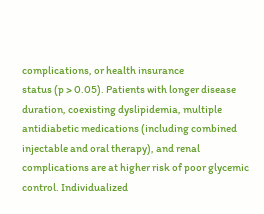complications, or health insurance
status (p > 0.05). Patients with longer disease duration, coexisting dyslipidemia, multiple antidiabetic medications (including combined injectable and oral therapy), and renal complications are at higher risk of poor glycemic control. Individualized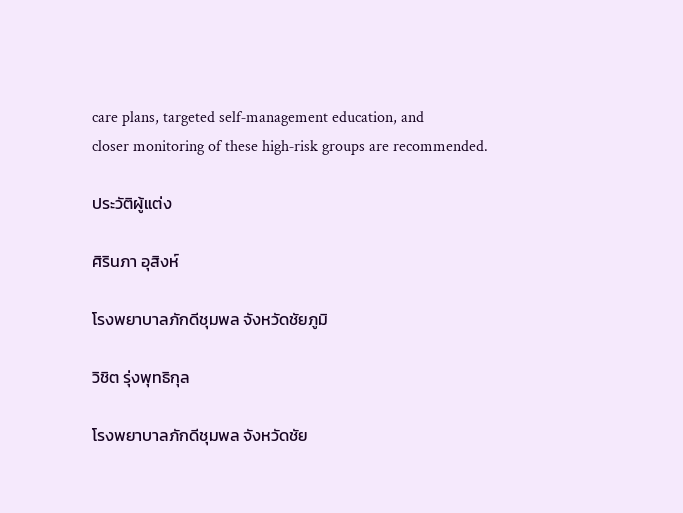care plans, targeted self‑management education, and
closer monitoring of these high‑risk groups are recommended.

ประวัติผู้แต่ง

ศิรินภา อุสิงห์

โรงพยาบาลภักดีชุมพล จังหวัดชัยภูมิ

วิชิต รุ่งพุทธิกุล

โรงพยาบาลภักดีชุมพล จังหวัดชัย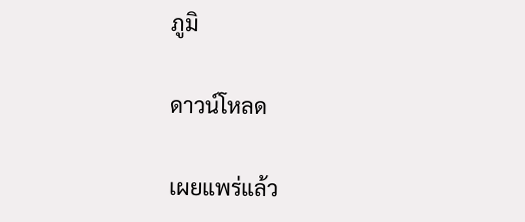ภูมิ

ดาวน์โหลด

เผยแพร่แล้ว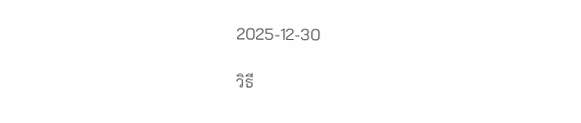2025-12-30

วิธี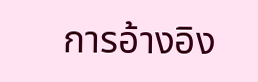การอ้างอิง